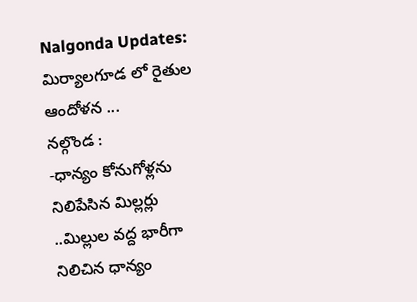Nalgonda Updates: మిర్యాలగూడ లో రైతుల ఆందోళన ...
నల్గొండ :
-ధాన్యం కోనుగోళ్లను నిలిపేసిన మిల్లర్లు ..మిల్లుల వద్ద భారీగా నిలిచిన ధాన్యం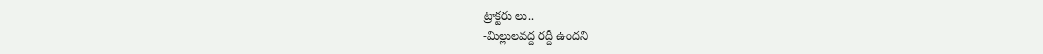ట్రాక్టరు లు..
-మిల్లులవద్ద రద్దీ ఉందని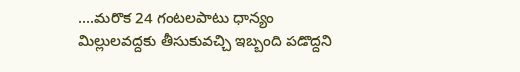....మరొక 24 గంటలపాటు ధాన్యం మిల్లులవద్దకు తీసుకువచ్చి ఇబ్బంది పడొద్దని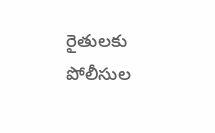రైతులకు పోలీసుల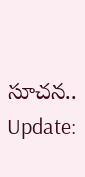సూచన..
Update: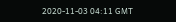2020-11-03 04:11 GMT